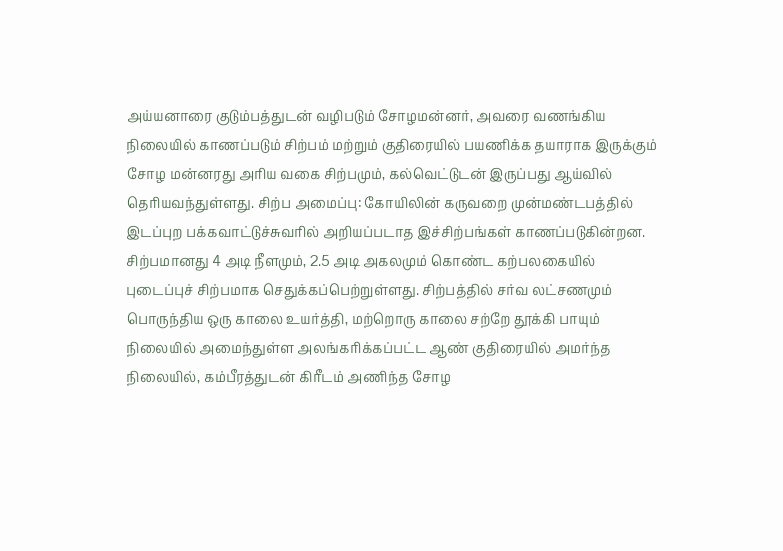அய்யனாரை குடும்பத்துடன் வழிபடும் சோழமன்னர், அவரை வணங்கிய நிலையில் காணப்படும் சிற்பம் மற்றும் குதிரையில் பயணிக்க தயாராக இருக்கும் சோழ மன்னரது அரிய வகை சிற்பமும், கல்வெட்டுடன் இருப்பது ஆய்வில் தெரியவந்துள்ளது. சிற்ப அமைப்பு: கோயிலின் கருவறை முன்மண்டபத்தில் இடப்புற பக்கவாட்டுச்சுவரில் அறியப்படாத இச்சிற்பங்கள் காணப்படுகின்றன. சிற்பமானது 4 அடி நீளமும், 2.5 அடி அகலமும் கொண்ட கற்பலகையில் புடைப்புச் சிற்பமாக செதுக்கப்பெற்றுள்ளது. சிற்பத்தில் சர்வ லட்சணமும் பொருந்திய ஒரு காலை உயர்த்தி, மற்றொரு காலை சற்றே தூக்கி பாயும் நிலையில் அமைந்துள்ள அலங்கரிக்கப்பட்ட ஆண் குதிரையில் அமர்ந்த நிலையில், கம்பீரத்துடன் கிரீடம் அணிந்த சோழ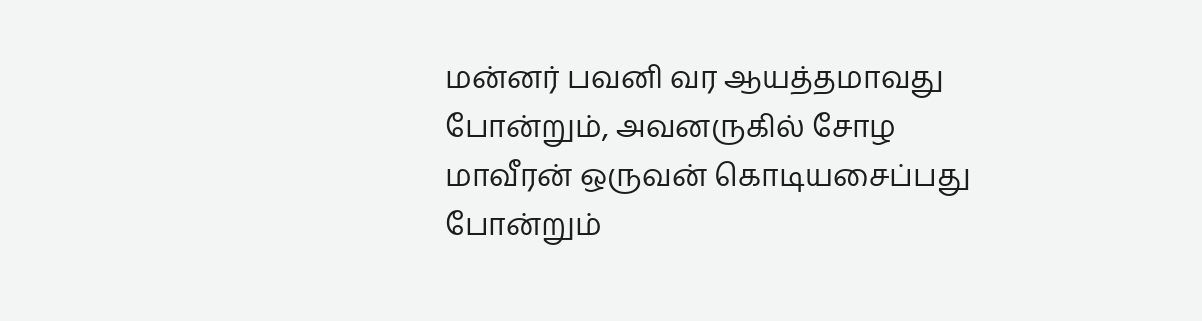மன்னர் பவனி வர ஆயத்தமாவது போன்றும், அவனருகில் சோழ மாவீரன் ஒருவன் கொடியசைப்பது போன்றும்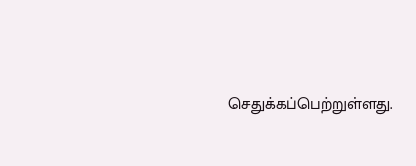செதுக்கப்பெற்றுள்ளது.